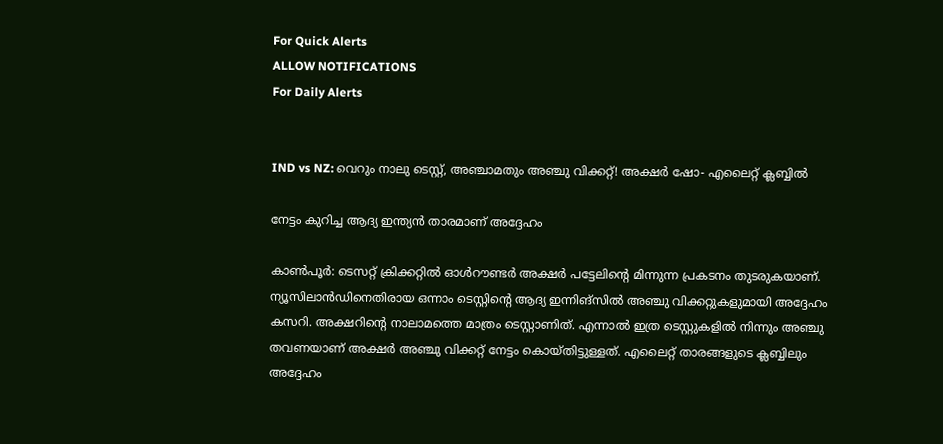For Quick Alerts
ALLOW NOTIFICATIONS
For Daily Alerts


IND vs NZ: വെറും നാലു ടെസ്റ്റ്, അഞ്ചാമതും അഞ്ചു വിക്കറ്റ്! അക്ഷര്‍ ഷോ- എലൈറ്റ് ക്ലബ്ബില്‍

നേട്ടം കുറിച്ച ആദ്യ ഇന്ത്യന്‍ താരമാണ് അദ്ദേഹം

കാണ്‍പൂര്‍: ടെസറ്റ് ക്രിക്കറ്റില്‍ ഓള്‍റൗണ്ടര്‍ അക്ഷര്‍ പട്ടേലിന്റെ മിന്നുന്ന പ്രകടനം തുടരുകയാണ്. ന്യൂസിലാന്‍ഡിനെതിരായ ഒന്നാം ടെസ്റ്റിന്റെ ആദ്യ ഇന്നിങ്‌സില്‍ അഞ്ചു വിക്കറ്റുകളുമായി അദ്ദേഹം കസറി. അക്ഷറിന്റെ നാലാമത്തെ മാത്രം ടെസ്റ്റാണിത്. എന്നാല്‍ ഇത്ര ടെസ്റ്റുകളില്‍ നിന്നും അഞ്ചു തവണയാണ് അക്ഷര്‍ അഞ്ചു വിക്കറ്റ് നേട്ടം കൊയ്തിട്ടുള്ളത്. എലൈറ്റ് താരങ്ങളുടെ ക്ലബ്ബിലും അദ്ദേഹം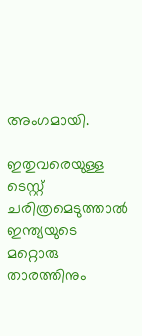അംഗമായി.

ഇതുവരെയുള്ള ടെസ്റ്റ് ചരിത്രമെടുത്താല്‍ ഇന്ത്യയുടെ മറ്റൊരു താരത്തിനും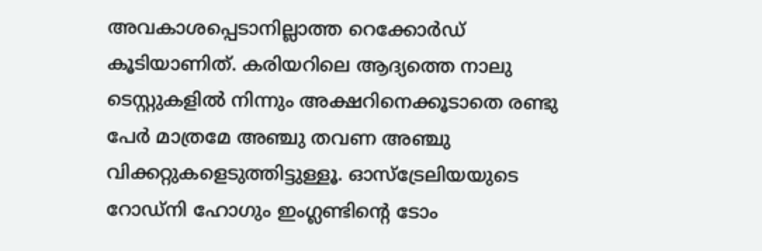അവകാശപ്പെടാനില്ലാത്ത റെക്കോര്‍ഡ് കൂടിയാണിത്. കരിയറിലെ ആദ്യത്തെ നാലു ടെസ്റ്റുകളില്‍ നിന്നും അക്ഷറിനെക്കൂടാതെ രണ്ടു പേര്‍ മാത്രമേ അഞ്ചു തവണ അഞ്ചു വിക്കറ്റുകളെടുത്തിട്ടുള്ളൂ. ഓസ്‌ട്രേലിയയുടെ റോഡ്‌നി ഹോഗും ഇംഗ്ലണ്ടിന്റെ ടോം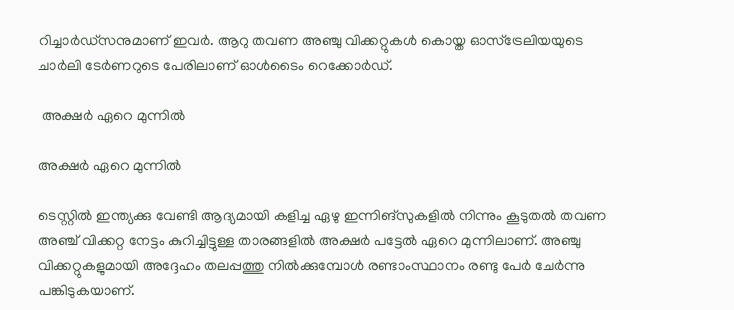റിച്ചാര്‍ഡ്‌സനുമാണ് ഇവര്‍. ആറു തവണ അഞ്ചു വിക്കറ്റുകള്‍ കൊയ്ത ഓസ്‌ട്രേലിയയുടെ ചാര്‍ലി ടേര്‍ണറുടെ പേരിലാണ് ഓള്‍ടൈം റെക്കോര്‍ഡ്.

 അക്ഷര്‍ ഏറെ മുന്നില്‍

അക്ഷര്‍ ഏറെ മുന്നില്‍

ടെസ്റ്റില്‍ ഇന്ത്യക്കു വേണ്ടി ആദ്യമായി കളിച്ച ഏഴു ഇന്നിങ്‌സുകളില്‍ നിന്നും കൂടുതല്‍ തവണ അഞ്ച് വിക്കറ്റ നേട്ടം കുറിച്ചിട്ടുള്ള താരങ്ങളില്‍ അക്ഷര്‍ പട്ടേല്‍ ഏറെ മുന്നിലാണ്. അഞ്ചു വിക്കറ്റുകളുമായി അദ്ദേഹം തലപ്പത്തു നില്‍ക്കുമ്പോള്‍ രണ്ടാംസ്ഥാനം രണ്ടു പേര്‍ ചേര്‍ന്നു പങ്കിടുകയാണ്.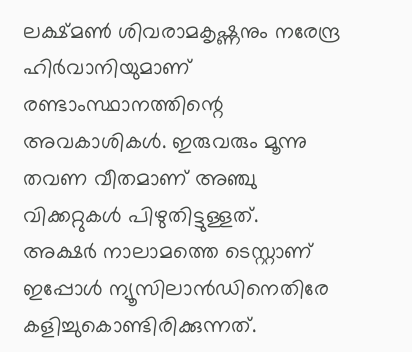ലക്ഷ്മണ്‍ ശിവരാമകൃഷ്ണനും നരേന്ദ്ര ഹിര്‍വാനിയുമാണ് രണ്ടാംസ്ഥാനത്തിന്റെ അവകാശികള്‍. ഇരുവരും മൂന്നു തവണ വീതമാണ് അഞ്ചു വിക്കറ്റുകള്‍ പിഴുതിട്ടുള്ളത്.
അക്ഷര്‍ നാലാമത്തെ ടെസ്റ്റാണ് ഇപ്പോള്‍ ന്യൂസിലാന്‍ഡിനെതിരേ കളിച്ചുകൊണ്ടിരിക്കുന്നത്.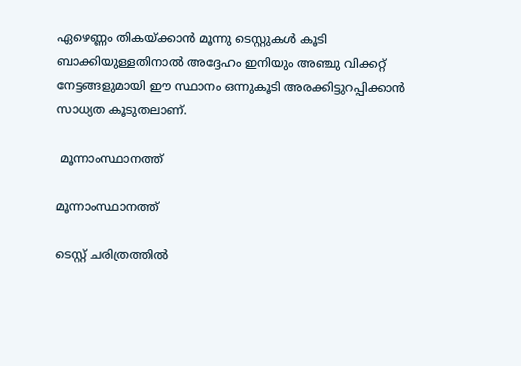ഏഴെണ്ണം തികയ്ക്കാന്‍ മൂന്നു ടെസ്റ്റുകള്‍ കൂടി ബാക്കിയുള്ളതിനാല്‍ അദ്ദേഹം ഇനിയും അഞ്ചു വിക്കറ്റ് നേട്ടങ്ങളുമായി ഈ സ്ഥാനം ഒന്നുകൂടി അരക്കിട്ടുറപ്പിക്കാന്‍ സാധ്യത കൂടുതലാണ്.

 മൂന്നാംസ്ഥാനത്ത്

മൂന്നാംസ്ഥാനത്ത്

ടെസ്റ്റ് ചരിത്രത്തില്‍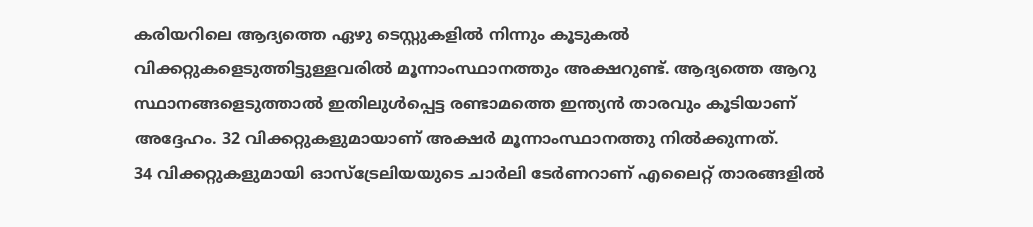കരിയറിലെ ആദ്യത്തെ ഏഴു ടെസ്റ്റുകളില്‍ നിന്നും കൂടുകല്‍ വിക്കറ്റുകളെടുത്തിട്ടുള്ളവരില്‍ മൂന്നാംസ്ഥാനത്തും അക്ഷറുണ്ട്. ആദ്യത്തെ ആറു സ്ഥാനങ്ങളെടുത്താല്‍ ഇതിലുള്‍പ്പെട്ട രണ്ടാമത്തെ ഇന്ത്യന്‍ താരവും കൂടിയാണ് അദ്ദേഹം. 32 വിക്കറ്റുകളുമായാണ് അക്ഷര്‍ മൂന്നാംസ്ഥാനത്തു നില്‍ക്കുന്നത്.
34 വിക്കറ്റുകളുമായി ഓസ്‌ട്രേലിയയുടെ ചാര്‍ലി ടേര്‍ണറാണ് എലൈറ്റ് താരങ്ങളില്‍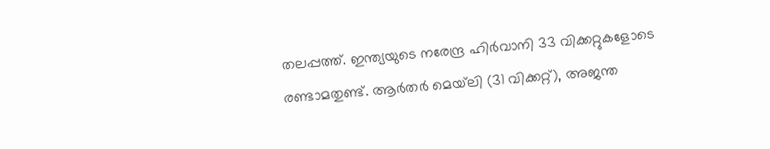തലപ്പത്ത്. ഇന്ത്യയുടെ നരേന്ദ്ര ഹിര്‍വാനി 33 വിക്കറ്റുകളോടെ രണ്ടാമതുണ്ട്. ആര്‍തര്‍ മെയ്‌ലി (31 വിക്കറ്റ്), അജന്ത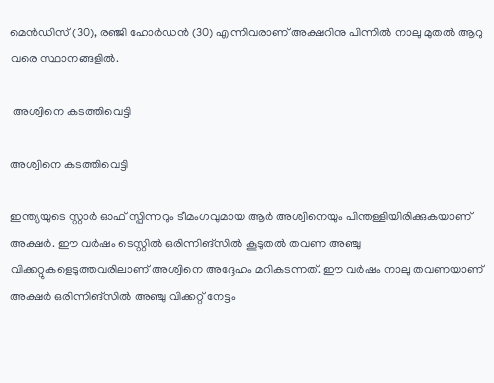മെന്‍ഡിസ് (30), രഞ്ജി ഹോര്‍ഡന്‍ (30) എന്നിവരാണ് അക്ഷറിനു പിന്നില്‍ നാലു മുതല്‍ ആറു വരെ സ്ഥാനങ്ങളില്‍.

 അശ്വിനെ കടത്തിവെട്ടി

അശ്വിനെ കടത്തിവെട്ടി

ഇന്ത്യയുടെ സ്റ്റാര്‍ ഓഫ് സ്പിന്നറും ടീമംഗവുമായ ആര്‍ അശ്വിനെയും പിന്തള്ളിയിരിക്കുകയാണ് അക്ഷര്‍. ഈ വര്‍ഷം ടെസ്റ്റില്‍ ഒരിന്നിങ്‌സില്‍ കൂടുതല്‍ തവണ അഞ്ചു വിക്കറ്റുകളെടുത്തവരിലാണ് അശ്വിനെ അദ്ദേഹം മറികടന്നത്. ഈ വര്‍ഷം നാലു തവണയാണ് അക്ഷര്‍ ഒരിന്നിങ്‌സില്‍ അഞ്ചു വിക്കറ്റ് നേട്ടം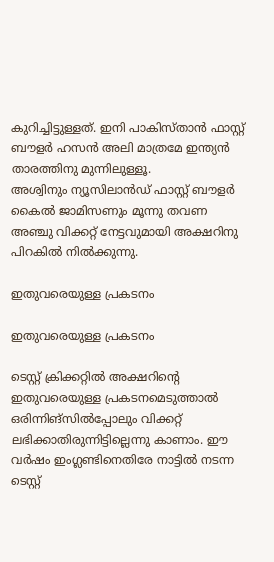കുറിച്ചിട്ടുള്ളത്. ഇനി പാകിസ്താന്‍ ഫാസ്റ്റ് ബൗളര്‍ ഹസന്‍ അലി മാത്രമേ ഇന്ത്യന്‍ താരത്തിനു മുന്നിലുള്ളൂ.
അശ്വിനും ന്യൂസിലാന്‍ഡ് ഫാസ്റ്റ് ബൗളര്‍ കൈല്‍ ജാമിസണും മൂന്നു തവണ അഞ്ചു വിക്കറ്റ് നേട്ടവുമായി അക്ഷറിനു പിറകില്‍ നില്‍ക്കുന്നു.

ഇതുവരെയുള്ള പ്രകടനം

ഇതുവരെയുള്ള പ്രകടനം

ടെസ്റ്റ് ക്രിക്കറ്റില്‍ അക്ഷറിന്റെ ഇതുവരെയുള്ള പ്രകടനമെടുത്താല്‍ ഒരിന്നിങ്‌സില്‍പ്പോലും വിക്കറ്റ് ലഭിക്കാതിരുന്നിട്ടില്ലെന്നു കാണാം. ഈ വര്‍ഷം ഇംഗ്ലണ്ടിനെതിരേ നാട്ടില്‍ നടന്ന ടെസ്റ്റ്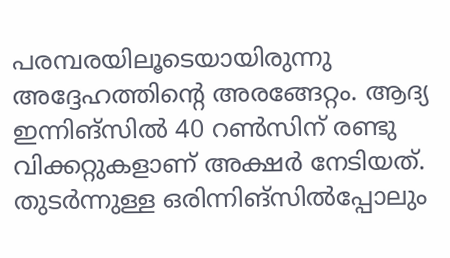പരമ്പരയിലൂടെയായിരുന്നു അദ്ദേഹത്തിന്റെ അരങ്ങേറ്റം. ആദ്യ ഇന്നിങ്‌സില്‍ 40 റണ്‍സിന് രണ്ടു വിക്കറ്റുകളാണ് അക്ഷര്‍ നേടിയത്.
തുടര്‍ന്നുള്ള ഒരിന്നിങ്‌സില്‍പ്പോലും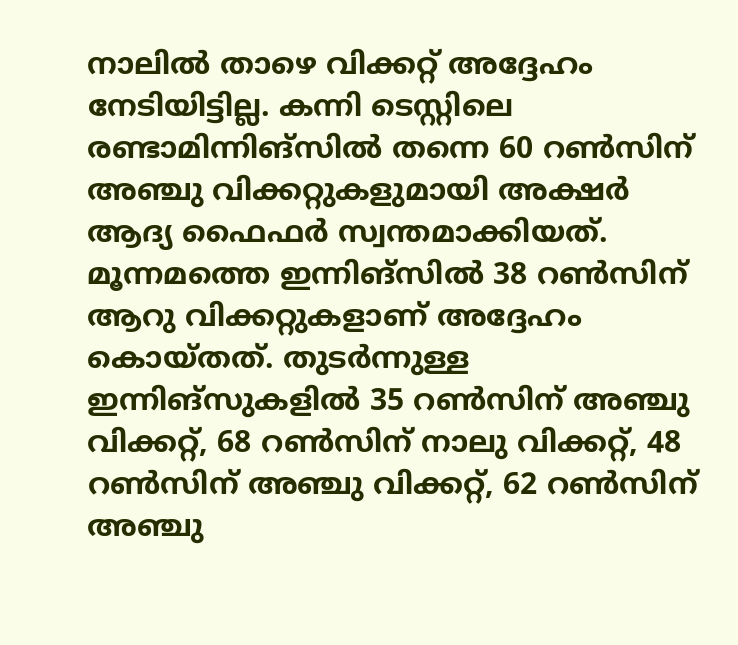നാലില്‍ താഴെ വിക്കറ്റ് അദ്ദേഹം നേടിയിട്ടില്ല. കന്നി ടെസ്റ്റിലെ രണ്ടാമിന്നിങ്‌സില്‍ തന്നെ 60 റണ്‍സിന് അഞ്ചു വിക്കറ്റുകളുമായി അക്ഷര്‍ ആദ്യ ഫൈഫര്‍ സ്വന്തമാക്കിയത്. മൂന്നമത്തെ ഇന്നിങ്‌സില്‍ 38 റണ്‍സിന് ആറു വിക്കറ്റുകളാണ് അദ്ദേഹം കൊയ്തത്. തുടര്‍ന്നുള്ള ഇന്നിങ്‌സുകളില്‍ 35 റണ്‍സിന് അഞ്ചു വിക്കറ്റ്, 68 റണ്‍സിന് നാലു വിക്കറ്റ്, 48 റണ്‍സിന് അഞ്ചു വിക്കറ്റ്, 62 റണ്‍സിന് അഞ്ചു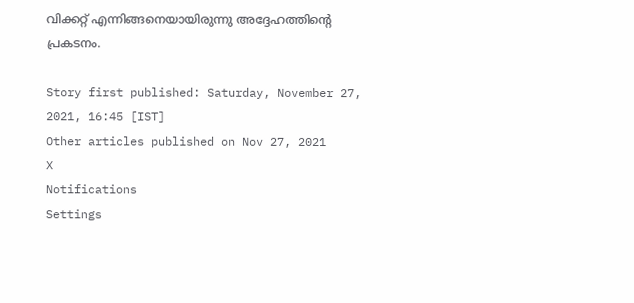വിക്കറ്റ് എന്നിങ്ങനെയായിരുന്നു അദ്ദേഹത്തിന്റെ പ്രകടനം.

Story first published: Saturday, November 27, 2021, 16:45 [IST]
Other articles published on Nov 27, 2021
X
Notifications
Settings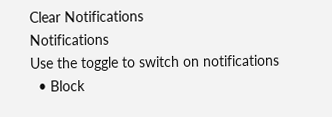Clear Notifications
Notifications
Use the toggle to switch on notifications
  • Block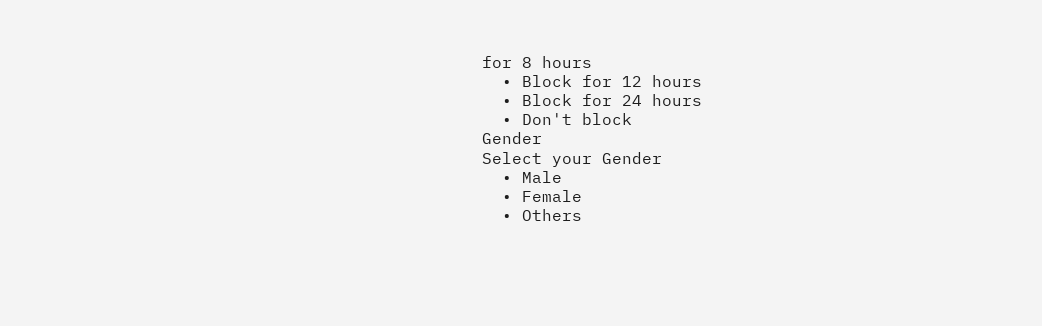for 8 hours
  • Block for 12 hours
  • Block for 24 hours
  • Don't block
Gender
Select your Gender
  • Male
  • Female
  • Others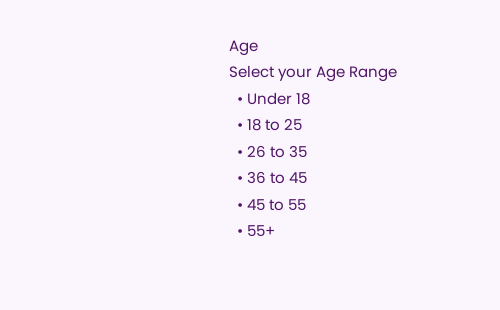Age
Select your Age Range
  • Under 18
  • 18 to 25
  • 26 to 35
  • 36 to 45
  • 45 to 55
  • 55+